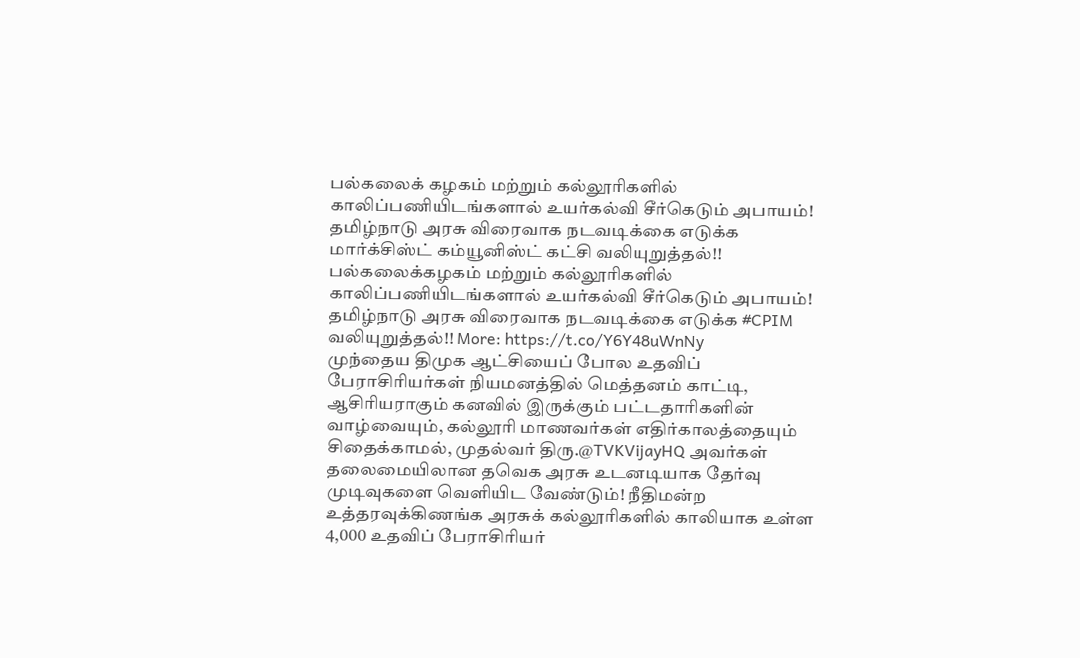பல்கலைக் கழகம் மற்றும் கல்லூரிகளில் காலிப்பணியிடங்களால் உயர்கல்வி சீர்கெடும் அபாயம்! தமிழ்நாடு அரசு விரைவாக நடவடிக்கை எடுக்க மார்க்சிஸ்ட் கம்யூனிஸ்ட் கட்சி வலியுறுத்தல்!!
பல்கலைக்கழகம் மற்றும் கல்லூரிகளில் காலிப்பணியிடங்களால் உயர்கல்வி சீர்கெடும் அபாயம்! தமிழ்நாடு அரசு விரைவாக நடவடிக்கை எடுக்க #CPIM வலியுறுத்தல்!! More: https://t.co/Y6Y48uWnNy
முந்தைய திமுக ஆட்சியைப் போல உதவிப் பேராசிரியர்கள் நியமனத்தில் மெத்தனம் காட்டி, ஆசிரியராகும் கனவில் இருக்கும் பட்டதாரிகளின் வாழ்வையும், கல்லூரி மாணவர்கள் எதிர்காலத்தையும் சிதைக்காமல், முதல்வர் திரு.@TVKVijayHQ அவர்கள் தலைமையிலான தவெக அரசு உடனடியாக தேர்வு முடிவுகளை வெளியிட வேண்டும்! நீதிமன்ற உத்தரவுக்கிணங்க அரசுக் கல்லூரிகளில் காலியாக உள்ள 4,000 உதவிப் பேராசிரியர்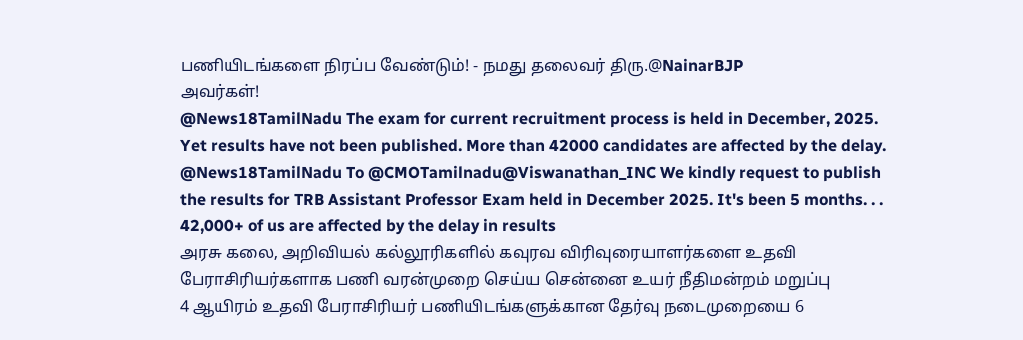பணியிடங்களை நிரப்ப வேண்டும்! - நமது தலைவர் திரு.@NainarBJP
அவர்கள்!
@News18TamilNadu The exam for current recruitment process is held in December, 2025. Yet results have not been published. More than 42000 candidates are affected by the delay.
@News18TamilNadu To @CMOTamilnadu@Viswanathan_INC We kindly request to publish the results for TRB Assistant Professor Exam held in December 2025. It's been 5 months. . . 42,000+ of us are affected by the delay in results
அரசு கலை, அறிவியல் கல்லூரிகளில் கவுரவ விரிவுரையாளர்களை உதவி பேராசிரியர்களாக பணி வரன்முறை செய்ய சென்னை உயர் நீதிமன்றம் மறுப்பு
4 ஆயிரம் உதவி பேராசிரியர் பணியிடங்களுக்கான தேர்வு நடைமுறையை 6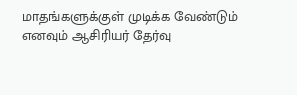மாதங்களுக்குள் முடிக்க வேண்டும் எனவும் ஆசிரியர் தேர்வு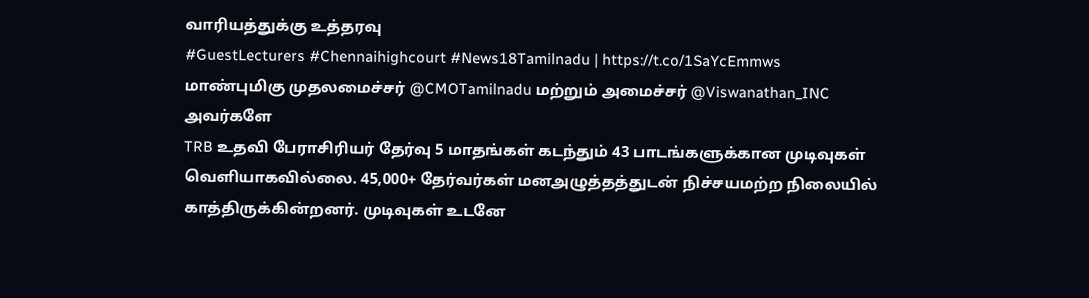வாரியத்துக்கு உத்தரவு
#GuestLecturers #Chennaihighcourt #News18Tamilnadu | https://t.co/1SaYcEmmws
மாண்புமிகு முதலமைச்சர் @CMOTamilnadu மற்றும் அமைச்சர் @Viswanathan_INC அவர்களே
TRB உதவி பேராசிரியர் தேர்வு 5 மாதங்கள் கடந்தும் 43 பாடங்களுக்கான முடிவுகள் வெளியாகவில்லை. 45,000+ தேர்வர்கள் மனஅழுத்தத்துடன் நிச்சயமற்ற நிலையில் காத்திருக்கின்றனர். முடிவுகள் உடனே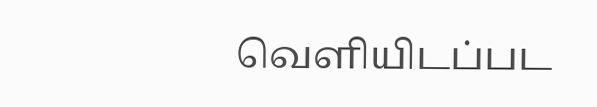வெளியிடப்பட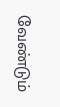வேண்டும்